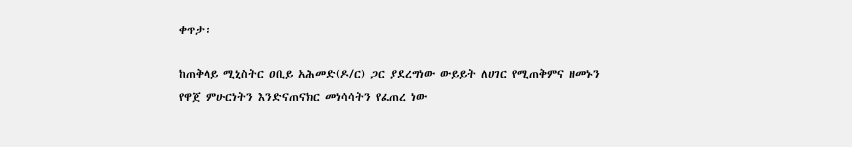ቀጥታ፡

ከጠቅላይ ሚኒስትር ዐቢይ አሕመድ(ዶ/ር) ጋር ያደረግነው ውይይት ለሀገር የሚጠቅምና ዘመኑን የዋጀ ምሁርነትን እንድናጠናክር መነሳሳትን የፈጠረ ነው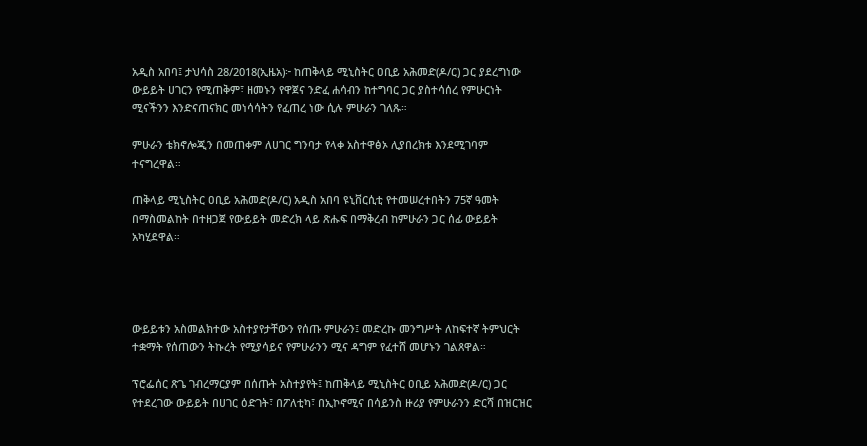አዲስ አበባ፤ ታህሳስ 28/2018(ኢዜአ)፦ ከጠቅላይ ሚኒስትር ዐቢይ አሕመድ(ዶ/ር) ጋር ያደረግነው ውይይት ሀገርን የሚጠቅም፣ ዘመኑን የዋጀና ንድፈ ሐሳብን ከተግባር ጋር ያስተሳሰረ የምሁርነት ሚናችንን እንድናጠናክር መነሳሳትን የፈጠረ ነው ሲሉ ምሁራን ገለጹ።

ምሁራን ቴክኖሎጂን በመጠቀም ለሀገር ግንባታ የላቀ አስተዋፅኦ ሊያበረክቱ እንደሚገባም ተናግረዋል።

ጠቅላይ ሚኒስትር ዐቢይ አሕመድ(ዶ/ር) አዲስ አበባ ዩኒቨርሲቲ የተመሠረተበትን 75ኛ ዓመት በማስመልከት በተዘጋጀ የውይይት መድረክ ላይ ጽሑፍ በማቅረብ ከምሁራን ጋር ሰፊ ውይይት አካሂደዋል።




ውይይቱን አስመልክተው አስተያየታቸውን የሰጡ ምሁራን፤ መድረኩ መንግሥት ለከፍተኛ ትምህርት ተቋማት የሰጠውን ትኩረት የሚያሳይና የምሁራንን ሚና ዳግም የፈተሸ መሆኑን ገልጸዋል።

ፕሮፌሰር ጽጌ ገብረማርያም በሰጡት አስተያየት፤ ከጠቅላይ ሚኒስትር ዐቢይ አሕመድ(ዶ/ር) ጋር የተደረገው ውይይት በሀገር ዕድገት፣ በፖለቲካ፣ በኢኮኖሚና በሳይንስ ዙሪያ የምሁራንን ድርሻ በዝርዝር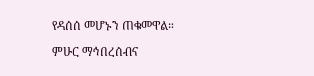የዳሰሰ መሆኑን ጠቁመዋል።

ምሁር ማኅበረሰብና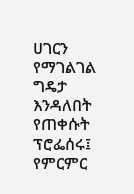ሀገርን የማገልገል ግዴታ እንዳለበት የጠቀሱት ፕሮፌሰሩ፤ የምርምር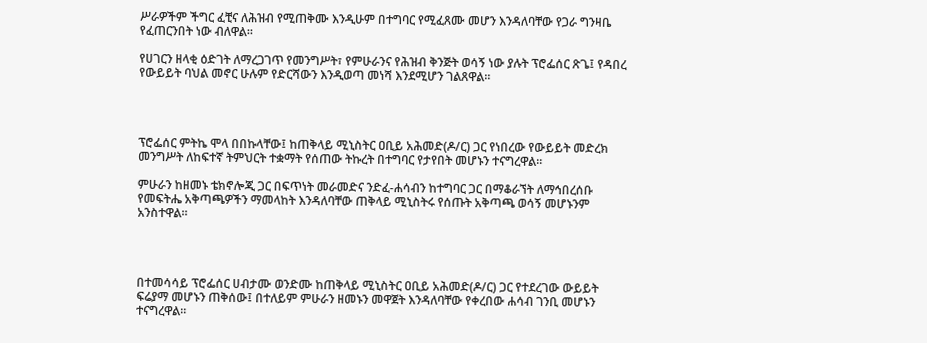ሥራዎችም ችግር ፈቺና ለሕዝብ የሚጠቅሙ እንዲሁም በተግባር የሚፈጸሙ መሆን እንዳለባቸው የጋራ ግንዛቤ የፈጠርንበት ነው ብለዋል።

የሀገርን ዘላቂ ዕድገት ለማረጋገጥ የመንግሥት፣ የምሁራንና የሕዝብ ቅንጅት ወሳኝ ነው ያሉት ፕሮፌሰር ጽጌ፤ የዳበረ የውይይት ባህል መኖር ሁሉም የድርሻውን እንዲወጣ መነሻ እንደሚሆን ገልጸዋል።




ፕሮፌሰር ምትኬ ሞላ በበኩላቸው፤ ከጠቅላይ ሚኒስትር ዐቢይ አሕመድ(ዶ/ር) ጋር የነበረው የውይይት መድረክ መንግሥት ለከፍተኛ ትምህርት ተቋማት የሰጠው ትኩረት በተግባር የታየበት መሆኑን ተናግረዋል።

ምሁራን ከዘመኑ ቴክኖሎጂ ጋር በፍጥነት መራመድና ንድፈ-ሐሳብን ከተግባር ጋር በማቆራኘት ለማኅበረሰቡ የመፍትሔ አቅጣጫዎችን ማመላከት እንዳለባቸው ጠቅላይ ሚኒስትሩ የሰጡት አቅጣጫ ወሳኝ መሆኑንም አንስተዋል።




በተመሳሳይ ፕሮፌሰር ሀብታሙ ወንድሙ ከጠቅላይ ሚኒስትር ዐቢይ አሕመድ(ዶ/ር) ጋር የተደረገው ውይይት ፍሬያማ መሆኑን ጠቅሰው፤ በተለይም ምሁራን ዘመኑን መዋጀት እንዳለባቸው የቀረበው ሐሳብ ገንቢ መሆኑን ተናግረዋል።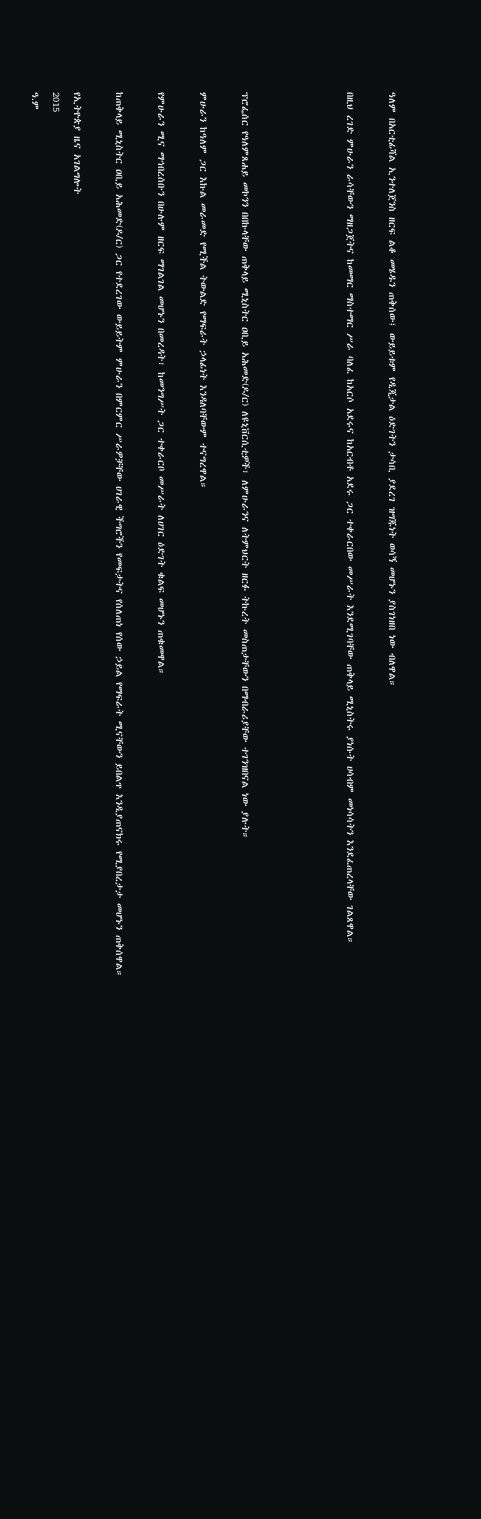ዓለም በአርቲፊሻል ኢንተለጀንስ ዘርፍ ልቆ መሄዱን ጠቅሰው፤ ውይይቱም የዲጂታል ዕድገትን ታሳቢ ያደረገ ዝግጁነት ወሳኝ መሆኑን ያስገነዘበ ነው ብለዋል።

በዚህ ረገድ ምሁራን ራሳቸውን ማዘጋጀትና ከመማር ማስተማር ሥራ ባለፈ ከአርሶ አደሩና ከአርብቶ አደሩ ጋር ተቀራርበው መሥራት እንደሚገባቸው ጠቅላይ ሚኒስትሩ ያነሱት ሀሳብም መነሳሳትን እንደፈጠረላቸው ገልጸዋል።




ፕሮፌሰር የዓለምጸሐይ መኮንን በበኩላቸው ጠቅላይ ሚኒስትር ዐቢይ አሕመድ(ዶ/ር) ለዩኒቨርሲቲዎች፣ ለምሁራንና ለትምህርት ዘርፉ ትኩረት መስጠታቸውን በማብራሪያቸው ተገንዝበናል ነው ያሉት።

ምሁራን ከዓለም ጋር እኩል መራመድ የሚችል ትውልድ የማፍራት ኃላፊነት እንዳለባቸውም ተናግረዋል።

የምሁራን ሚና ማኅበረሰቡን በሁሉም ዘርፍ ማገልገል መሆኑን በመረዳት፣ ከመንግሥት ጋር ተቀራርቦ መሥራት ለሀገር ዕድገት ቁልፍ መሆኑን ጠቁመዋል።

ከጠቅላይ ሚኒስትር ዐቢይ አሕመድ(ዶ/ር) ጋር የተደረገው ውይይትም ምሁራን በምርምር ሥራዎቻቸው ሀገራዊ ችግሮችን የመፍታትና የሰለጠነ የሰው ኃይል የማፍራት ሚናቸውን ይበልጥ እንዲያጠናክሩ የሚያበረታታ መሆኑን ጠቅሰዋል።

የኢትዮጵያ ዜና አገልግሎት
2015
ዓ.ም